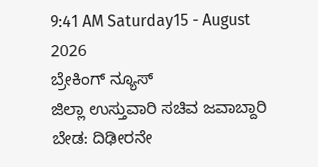9:41 AM Saturday15 - August 2026
ಬ್ರೇಕಿಂಗ್ ನ್ಯೂಸ್
ಜಿಲ್ಲಾ ಉಸ್ತುವಾರಿ ಸಚಿವ ಜವಾಬ್ದಾರಿ ಬೇಡ: ದಿಢೀರನೇ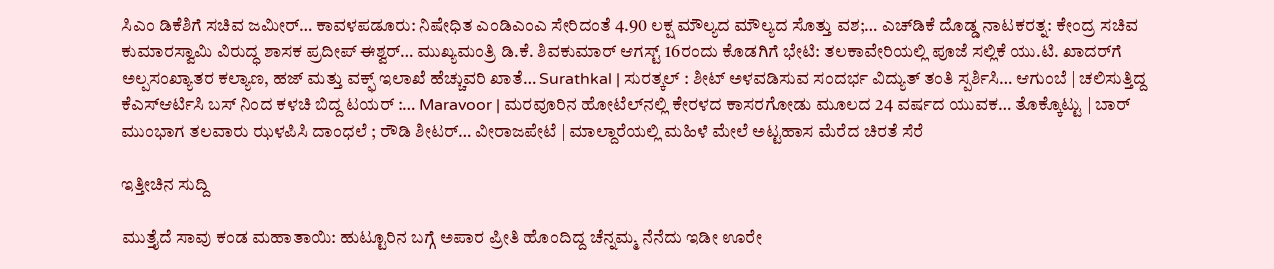ಸಿಎಂ ಡಿಕೆಶಿಗೆ ಸಚಿವ ಜಮೀರ್… ಕಾವಳಪಡೂರು: ನಿಷೇಧಿತ ಎಂಡಿಎಂಎ ಸೇರಿದಂತೆ 4.90 ಲಕ್ಷ ಮೌಲ್ಯದ ಮೌಲ್ಯದ ಸೊತ್ತು ವಶ;… ಎಚ್‌ಡಿಕೆ ದೊಡ್ಡ ನಾಟಕರತ್ನ: ಕೇಂದ್ರ ಸಚಿವ ಕುಮಾರಸ್ವಾಮಿ ವಿರುದ್ಧ ಶಾಸಕ ಪ್ರದೀಪ್ ಈಶ್ವರ್… ಮುಖ್ಯಮಂತ್ರಿ ಡಿ.ಕೆ. ಶಿವಕುಮಾರ್ ಆಗಸ್ಟ್ 16ರಂದು ಕೊಡಗಿಗೆ ಭೇಟಿ: ತಲಕಾವೇರಿಯಲ್ಲಿ ಪೂಜೆ ಸಲ್ಲಿಕೆ ಯು.ಟಿ. ಖಾದರ್‌ಗೆ ಅಲ್ಪಸಂಖ್ಯಾತರ ಕಲ್ಯಾಣ, ಹಜ್ ಮತ್ತು ವಕ್ಫ್ ಇಲಾಖೆ ಹೆಚ್ಚುವರಿ ಖಾತೆ… Surathkal | ಸುರತ್ಕಲ್ : ಶೀಟ್ ಅಳವಡಿಸುವ ಸಂದರ್ಭ ವಿದ್ಯುತ್ ತಂತಿ ಸ್ಪರ್ಶಿಸಿ… ಆಗುಂಬೆ | ಚಲಿಸುತ್ತಿದ್ದ ಕೆಎಸ್ಆರ್ಟಿಸಿ ಬಸ್ ನಿಂದ ಕಳಚಿ ಬಿದ್ದ ಟಯರ್ :… Maravoor | ಮರವೂರಿನ ಹೋಟೆಲ್‌ನಲ್ಲಿ ಕೇರಳದ ಕಾಸರಗೋಡು ಮೂಲದ 24 ವರ್ಷದ ಯುವಕ… ತೊಕ್ಕೊಟ್ಟು | ಬಾರ್ ಮುಂಭಾಗ ತಲವಾರು ಝಳಪಿಸಿ ದಾಂಧಲೆ ; ರೌಡಿ ಶೀಟರ್… ವೀರಾಜಪೇಟೆ | ಮಾಲ್ದಾರೆಯಲ್ಲಿ ಮಹಿಳೆ ಮೇಲೆ ಅಟ್ಟಹಾಸ ಮೆರೆದ ಚಿರತೆ ಸೆರೆ

ಇತ್ತೀಚಿನ ಸುದ್ದಿ

ಮುತ್ತೈದೆ ಸಾವು ಕಂಡ ಮಹಾತಾಯಿ: ಹುಟ್ಟೂರಿನ ಬಗ್ಗೆ ಅಪಾರ ಪ್ರೀತಿ ಹೊಂದಿದ್ದ ಚೆನ್ನಮ್ಮ ನೆನೆದು ಇಡೀ ಊರೇ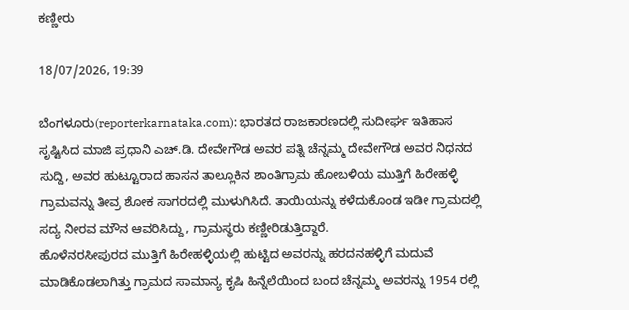ಕಣ್ಣೀರು

18/07/2026, 19:39

ಬೆಂಗಳೂರು(reporterkarnataka.com): ಭಾರತದ ರಾಜಕಾರಣದಲ್ಲಿ ಸುದೀರ್ಘ ಇತಿಹಾಸ ಸೃಷ್ಟಿಸಿದ ಮಾಜಿ ಪ್ರಧಾನಿ ಎಚ್.ಡಿ. ದೇವೇಗೌಡ ಅವರ ಪತ್ನಿ ಚೆನ್ನಮ್ಮ ದೇವೇಗೌಡ ಅವರ ನಿಧನದ ಸುದ್ದಿ, ಅವರ ಹುಟ್ಟೂರಾದ ಹಾಸನ ತಾಲ್ಲೂಕಿನ ಶಾಂತಿಗ್ರಾಮ ಹೋಬಳಿಯ ಮುತ್ತಿಗೆ ಹಿರೇಹಳ್ಳಿ ಗ್ರಾಮವನ್ನು ತೀವ್ರ ಶೋಕ ಸಾಗರದಲ್ಲಿ ಮುಳುಗಿಸಿದೆ. ತಾಯಿಯನ್ನು ಕಳೆದುಕೊಂಡ ಇಡೀ ಗ್ರಾಮದಲ್ಲಿ ಸದ್ಯ ನೀರವ ಮೌನ ಆವರಿಸಿದ್ದು, ಗ್ರಾಮಸ್ಥರು ಕಣ್ಣೀರಿಡುತ್ತಿದ್ದಾರೆ.
ಹೊಳೆನರಸೀಪುರದ ಮುತ್ತಿಗೆ ಹಿರೇಹಳ್ಳಿಯಲ್ಲಿ ಹುಟ್ಟಿದ ಅವರನ್ನು ಹರದನಹಳ್ಳಿಗೆ ಮದುವೆ ಮಾಡಿಕೊಡಲಾಗಿತ್ತು ಗ್ರಾಮದ ಸಾಮಾನ್ಯ ಕೃಷಿ ಹಿನ್ನೆಲೆಯಿಂದ ಬಂದ ಚೆನ್ನಮ್ಮ ಅವರನ್ನು 1954 ರಲ್ಲಿ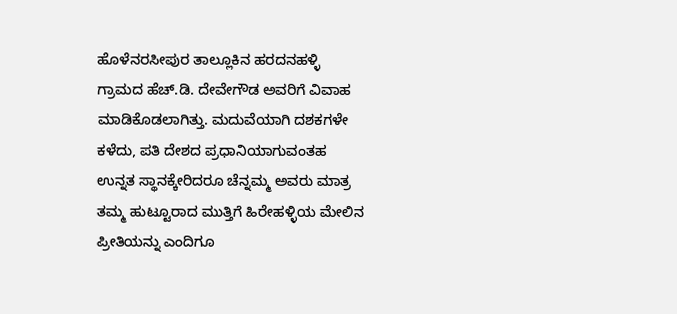ಹೊಳೆನರಸೀಪುರ ತಾಲ್ಲೂಕಿನ ಹರದನಹಳ್ಳಿ ಗ್ರಾಮದ ಹೆಚ್.ಡಿ. ದೇವೇಗೌಡ ಅವರಿಗೆ ವಿವಾಹ ಮಾಡಿಕೊಡಲಾಗಿತ್ತು. ಮದುವೆಯಾಗಿ ದಶಕಗಳೇ ಕಳೆದು, ಪತಿ ದೇಶದ ಪ್ರಧಾನಿಯಾಗುವಂತಹ ಉನ್ನತ ಸ್ಥಾನಕ್ಕೇರಿದರೂ ಚೆನ್ನಮ್ಮ ಅವರು ಮಾತ್ರ ತಮ್ಮ ಹುಟ್ಟೂರಾದ ಮುತ್ತಿಗೆ ಹಿರೇಹಳ್ಳಿಯ ಮೇಲಿನ ಪ್ರೀತಿಯನ್ನು ಎಂದಿಗೂ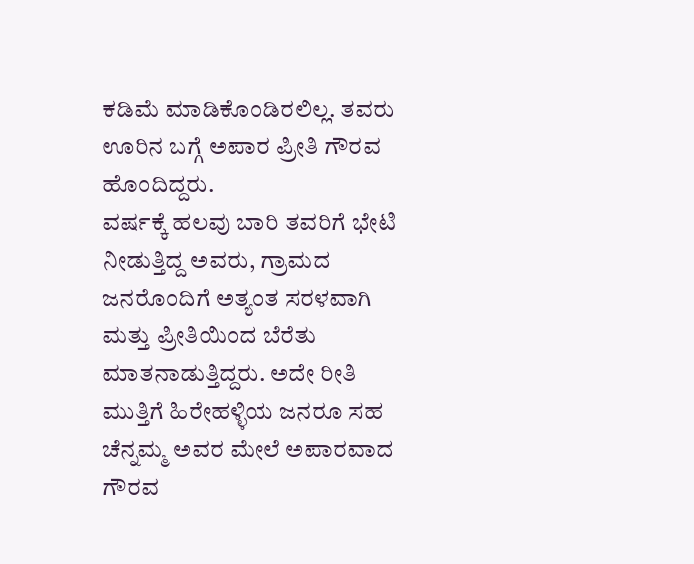ಕಡಿಮೆ ಮಾಡಿಕೊಂಡಿರಲಿಲ್ಲ. ತವರು ಊರಿನ ಬಗ್ಗೆ ಅಪಾರ ಪ್ರೀತಿ ಗೌರವ ಹೊಂದಿದ್ದರು.
ವರ್ಷಕ್ಕೆ ಹಲವು ಬಾರಿ ತವರಿಗೆ ಭೇಟಿ ನೀಡುತ್ತಿದ್ದ ಅವರು, ಗ್ರಾಮದ ಜನರೊಂದಿಗೆ ಅತ್ಯಂತ ಸರಳವಾಗಿ ಮತ್ತು ಪ್ರೀತಿಯಿಂದ ಬೆರೆತು ಮಾತನಾಡುತ್ತಿದ್ದರು. ಅದೇ ರೀತಿ ಮುತ್ತಿಗೆ ಹಿರೇಹಳ್ಳಿಯ ಜನರೂ ಸಹ ಚೆನ್ನಮ್ಮ ಅವರ ಮೇಲೆ ಅಪಾರವಾದ ಗೌರವ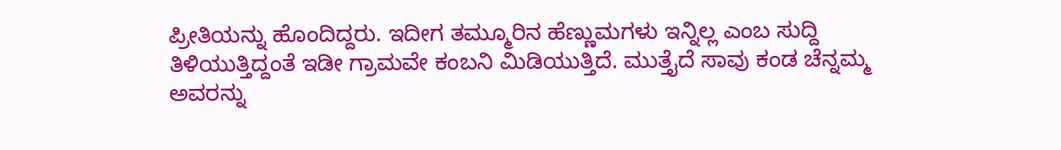ಪ್ರೀತಿಯನ್ನು ಹೊಂದಿದ್ದರು. ಇದೀಗ ತಮ್ಮೂರಿನ ಹೆಣ್ಣುಮಗಳು ಇನ್ನಿಲ್ಲ ಎಂಬ ಸುದ್ದಿ ತಿಳಿಯುತ್ತಿದ್ದಂತೆ ಇಡೀ ಗ್ರಾಮವೇ ಕಂಬನಿ ಮಿಡಿಯುತ್ತಿದೆ. ಮುತ್ತೈದೆ ಸಾವು ಕಂಡ ಚೆನ್ನಮ್ಮ ಅವರನ್ನು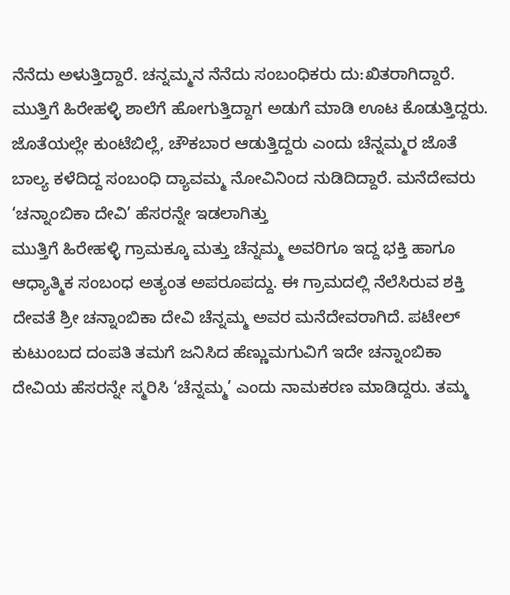ನೆನೆದು ಅಳುತ್ತಿದ್ದಾರೆ. ಚನ್ನಮ್ಮನ ನೆನೆದು ಸಂಬಂಧಿಕರು ದು:ಖಿತರಾಗಿದ್ದಾರೆ. ಮುತ್ತಿಗೆ ಹಿರೇಹಳ್ಳಿ ಶಾಲೆಗೆ ಹೋಗುತ್ತಿದ್ದಾಗ ಅಡುಗೆ ಮಾಡಿ ಊಟ ಕೊಡುತ್ತಿದ್ದರು. ಜೊತೆಯಲ್ಲೇ ಕುಂಟೆಬಿಲ್ಲೆ, ಚೌಕಬಾರ ಆಡುತ್ತಿದ್ದರು ಎಂದು ಚೆನ್ನಮ್ಮರ ಜೊತೆ ಬಾಲ್ಯ ಕಳೆದಿದ್ದ ಸಂಬಂಧಿ ದ್ಯಾವಮ್ಮ ನೋವಿನಿಂದ ನುಡಿದಿದ್ದಾರೆ. ಮನೆದೇವರು ‘ಚನ್ನಾಂಬಿಕಾ ದೇವಿ’ ಹೆಸರನ್ನೇ ಇಡಲಾಗಿತ್ತು
ಮುತ್ತಿಗೆ ಹಿರೇಹಳ್ಳಿ ಗ್ರಾಮಕ್ಕೂ ಮತ್ತು ಚೆನ್ನಮ್ಮ ಅವರಿಗೂ ಇದ್ದ ಭಕ್ತಿ ಹಾಗೂ ಆಧ್ಯಾತ್ಮಿಕ ಸಂಬಂಧ ಅತ್ಯಂತ ಅಪರೂಪದ್ದು. ಈ ಗ್ರಾಮದಲ್ಲಿ ನೆಲೆಸಿರುವ ಶಕ್ತಿ ದೇವತೆ ಶ್ರೀ ಚನ್ನಾಂಬಿಕಾ ದೇವಿ ಚೆನ್ನಮ್ಮ ಅವರ ಮನೆದೇವರಾಗಿದೆ. ಪಟೇಲ್ ಕುಟುಂಬದ ದಂಪತಿ ತಮಗೆ ಜನಿಸಿದ ಹೆಣ್ಣುಮಗುವಿಗೆ ಇದೇ ಚನ್ನಾಂಬಿಕಾ ದೇವಿಯ ಹೆಸರನ್ನೇ ಸ್ಮರಿಸಿ ‘ಚೆನ್ನಮ್ಮ’ ಎಂದು ನಾಮಕರಣ ಮಾಡಿದ್ದರು. ತಮ್ಮ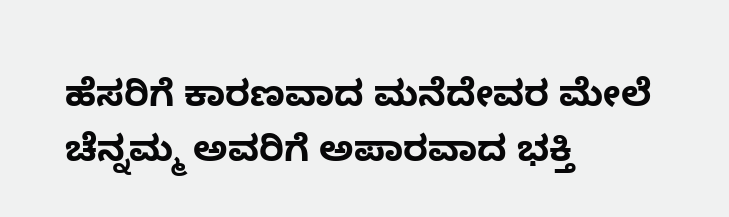ಹೆಸರಿಗೆ ಕಾರಣವಾದ ಮನೆದೇವರ ಮೇಲೆ ಚೆನ್ನಮ್ಮ ಅವರಿಗೆ ಅಪಾರವಾದ ಭಕ್ತಿ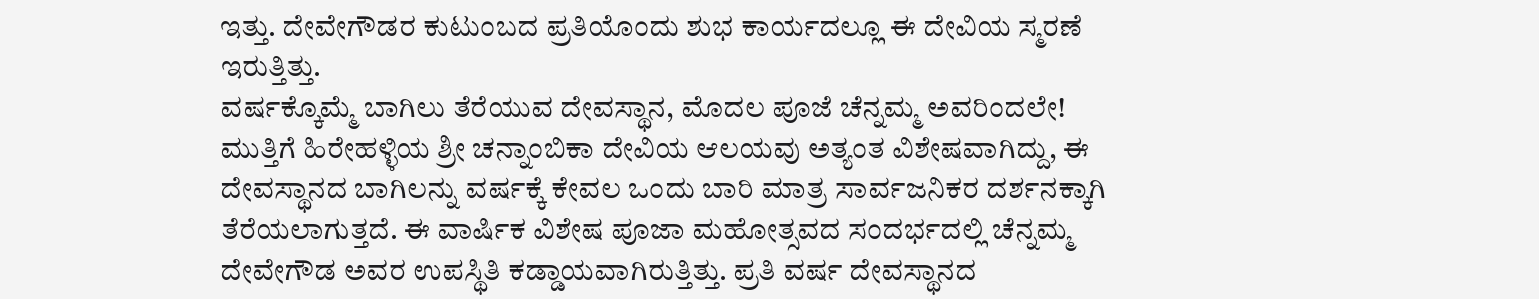ಇತ್ತು. ದೇವೇಗೌಡರ ಕುಟುಂಬದ ಪ್ರತಿಯೊಂದು ಶುಭ ಕಾರ್ಯದಲ್ಲೂ ಈ ದೇವಿಯ ಸ್ಮರಣೆ ಇರುತ್ತಿತ್ತು.
ವರ್ಷಕ್ಕೊಮ್ಮೆ ಬಾಗಿಲು ತೆರೆಯುವ ದೇವಸ್ಥಾನ, ಮೊದಲ ಪೂಜೆ ಚೆನ್ನಮ್ಮ ಅವರಿಂದಲೇ!
ಮುತ್ತಿಗೆ ಹಿರೇಹಳ್ಳಿಯ ಶ್ರೀ ಚನ್ನಾಂಬಿಕಾ ದೇವಿಯ ಆಲಯವು ಅತ್ಯಂತ ವಿಶೇಷವಾಗಿದ್ದು, ಈ ದೇವಸ್ಥಾನದ ಬಾಗಿಲನ್ನು ವರ್ಷಕ್ಕೆ ಕೇವಲ ಒಂದು ಬಾರಿ ಮಾತ್ರ ಸಾರ್ವಜನಿಕರ ದರ್ಶನಕ್ಕಾಗಿ ತೆರೆಯಲಾಗುತ್ತದೆ. ಈ ವಾರ್ಷಿಕ ವಿಶೇಷ ಪೂಜಾ ಮಹೋತ್ಸವದ ಸಂದರ್ಭದಲ್ಲಿ ಚೆನ್ನಮ್ಮ ದೇವೇಗೌಡ ಅವರ ಉಪಸ್ಥಿತಿ ಕಡ್ಡಾಯವಾಗಿರುತ್ತಿತ್ತು. ಪ್ರತಿ ವರ್ಷ ದೇವಸ್ಥಾನದ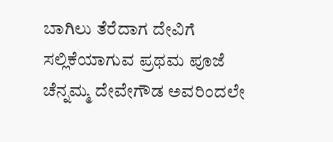ಬಾಗಿಲು ತೆರೆದಾಗ ದೇವಿಗೆ ಸಲ್ಲಿಕೆಯಾಗುವ ಪ್ರಥಮ ಪೂಜೆ ಚೆನ್ನಮ್ಮ ದೇವೇಗೌಡ ಅವರಿಂದಲೇ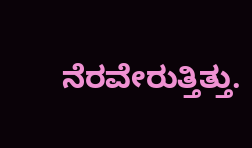ನೆರವೇರುತ್ತಿತ್ತು.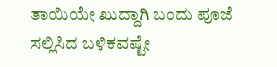ತಾಯಿಯೇ ಖುದ್ದಾಗಿ ಬಂದು ಪೂಜೆ ಸಲ್ಲಿಸಿದ ಬಳಿಕವಷ್ಟೇ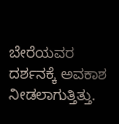ಬೇರೆಯವರ ದರ್ಶನಕ್ಕೆ ಅವಕಾಶ ನೀಡಲಾಗುತ್ತಿತ್ತು.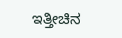ಇತ್ತೀಚಿನ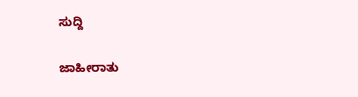ಸುದ್ದಿ

ಜಾಹೀರಾತು